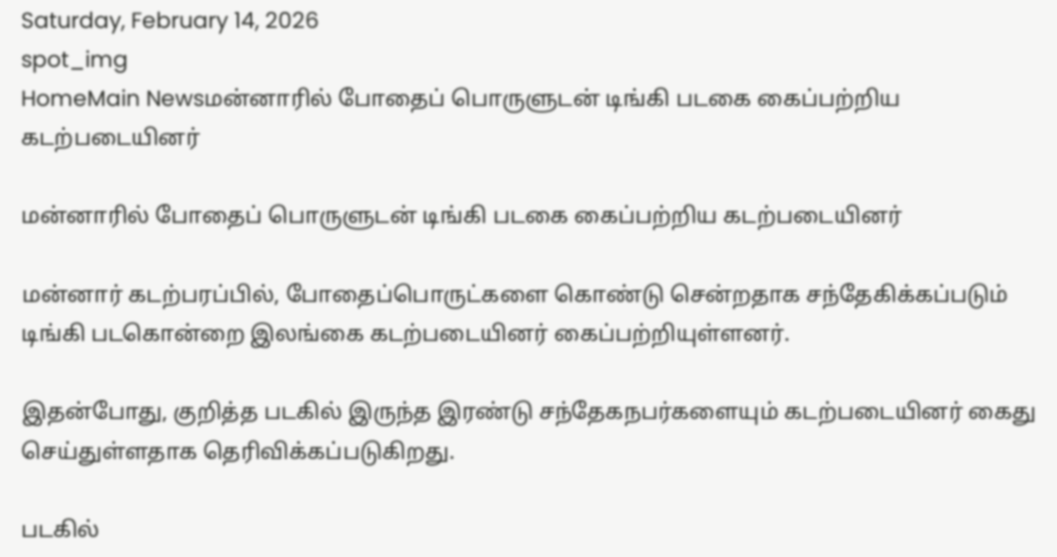Saturday, February 14, 2026
spot_img
HomeMain Newsமன்னாரில் போதைப் பொருளுடன் டிங்கி படகை கைப்பற்றிய கடற்படையினர்

மன்னாரில் போதைப் பொருளுடன் டிங்கி படகை கைப்பற்றிய கடற்படையினர்

மன்னார் கடற்பரப்பில், போதைப்பொருட்களை கொண்டு சென்றதாக சந்தேகிக்கப்படும் டிங்கி படகொன்றை இலங்கை கடற்படையினர் கைப்பற்றியுள்ளனர்.

இதன்போது, குறித்த படகில் இருந்த இரண்டு சந்தேகநபர்களையும் கடற்படையினர் கைது செய்துள்ளதாக தெரிவிக்கப்படுகிறது.

படகில்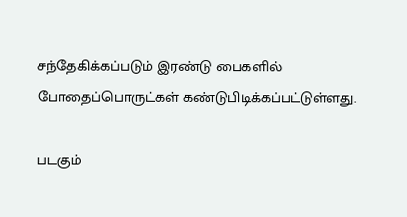சந்தேகிக்கப்படும் இரண்டு பைகளில் போதைப்பொருட்கள் கண்டுபிடிக்கப்பட்டுள்ளது.

படகும்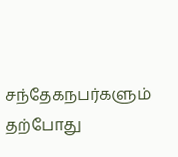சந்தேகநபர்களும் தற்போது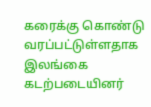கரைக்கு கொண்டு வரப்பட்டுள்ளதாக இலங்கை கடற்படையினர்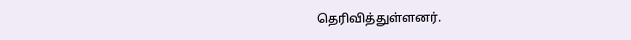தெரிவித்துள்ளனர்.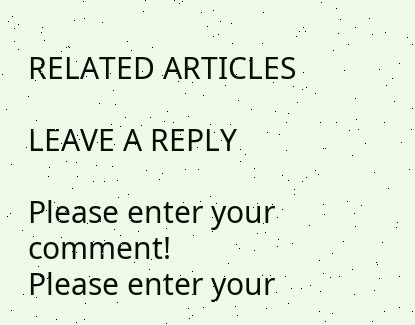RELATED ARTICLES

LEAVE A REPLY

Please enter your comment!
Please enter your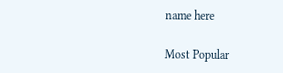name here

Most Popular